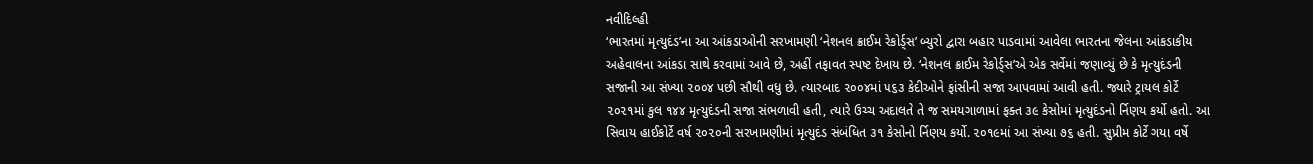નવીદિલ્હી
‘ભારતમાં મૃત્યુદંડ’ના આ આંકડાઓની સરખામણી ‘નેશનલ ક્રાઈમ રેકોર્ડ્સ’ બ્યુરો દ્વારા બહાર પાડવામાં આવેલા ભારતના જેલના આંકડાકીય અહેવાલના આંકડા સાથે કરવામાં આવે છે, અહીં તફાવત સ્પષ્ટ દેખાય છે. ‘નેશનલ ક્રાઈમ રેકોર્ડ્સ’એ એક સર્વેમાં જણાવ્યું છે કે મૃત્યુદંડની સજાની આ સંખ્યા ૨૦૦૪ પછી સૌથી વધુ છે. ત્યારબાદ ૨૦૦૪માં ૫૬૩ કેદીઓને ફાંસીની સજા આપવામાં આવી હતી. જ્યારે ટ્રાયલ કોર્ટે ૨૦૨૧માં કુલ ૧૪૪ મૃત્યુદંડની સજા સંભળાવી હતી, ત્યારે ઉચ્ચ અદાલતે તે જ સમયગાળામાં ફક્ત ૩૯ કેસોમાં મૃત્યુદંડનો ર્નિણય કર્યો હતો. આ સિવાય હાઈકોર્ટે વર્ષ ૨૦૨૦ની સરખામણીમાં મૃત્યુદંડ સંબંધિત ૩૧ કેસોનો ર્નિણય કર્યો. ૨૦૧૯માં આ સંખ્યા ૭૬ હતી. સુપ્રીમ કોર્ટે ગયા વર્ષે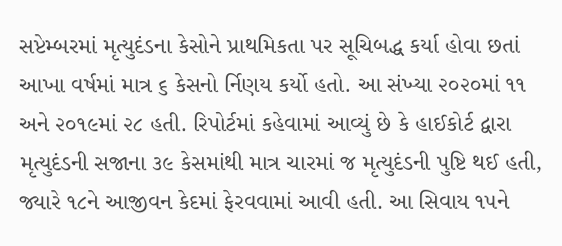સપ્ટેમ્બરમાં મૃત્યુદંડના કેસોને પ્રાથમિકતા પર સૂચિબદ્ધ કર્યા હોવા છતાં આખા વર્ષમાં માત્ર ૬ કેસનો ર્નિણય કર્યો હતો. આ સંખ્યા ૨૦૨૦માં ૧૧ અને ૨૦૧૯માં ૨૮ હતી. રિપોર્ટમાં કહેવામાં આવ્યું છે કે હાઈકોર્ટ દ્વારા મૃત્યુદંડની સજાના ૩૯ કેસમાંથી માત્ર ચારમાં જ મૃત્યુદંડની પુષ્ટિ થઈ હતી, જ્યારે ૧૮ને આજીવન કેદમાં ફેરવવામાં આવી હતી. આ સિવાય ૧૫ને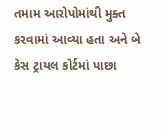તમામ આરોપોમાંથી મુક્ત કરવામાં આવ્યા હતા અને બે કેસ ટ્રાયલ કોર્ટમાં પાછા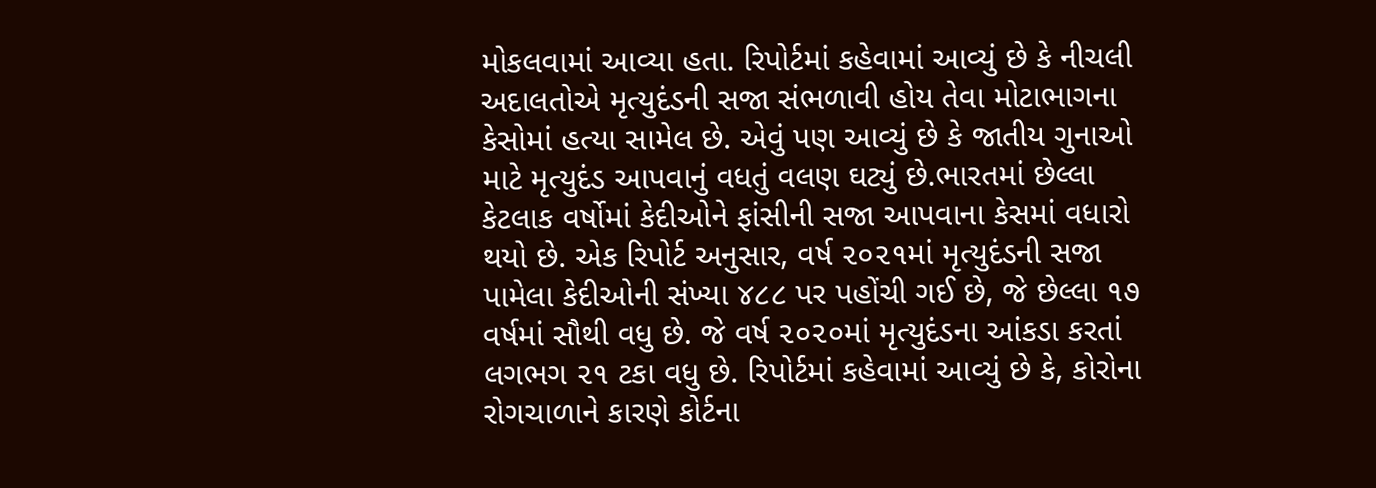મોકલવામાં આવ્યા હતા. રિપોર્ટમાં કહેવામાં આવ્યું છે કે નીચલી અદાલતોએ મૃત્યુદંડની સજા સંભળાવી હોય તેવા મોટાભાગના કેસોમાં હત્યા સામેલ છે. એવું પણ આવ્યું છે કે જાતીય ગુનાઓ માટે મૃત્યુદંડ આપવાનું વધતું વલણ ઘટ્યું છે.ભારતમાં છેલ્લા કેટલાક વર્ષોમાં કેદીઓને ફાંસીની સજા આપવાના કેસમાં વધારો થયો છે. એક રિપોર્ટ અનુસાર, વર્ષ ૨૦૨૧માં મૃત્યુદંડની સજા પામેલા કેદીઓની સંખ્યા ૪૮૮ પર પહોંચી ગઈ છે, જે છેલ્લા ૧૭ વર્ષમાં સૌથી વધુ છે. જે વર્ષ ૨૦૨૦માં મૃત્યુદંડના આંકડા કરતાં લગભગ ૨૧ ટકા વધુ છે. રિપોર્ટમાં કહેવામાં આવ્યું છે કે, કોરોના રોગચાળાને કારણે કોર્ટના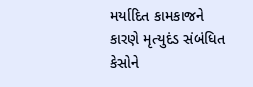મર્યાદિત કામકાજને કારણે મૃત્યુદંડ સંબંધિત કેસોને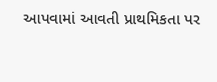આપવામાં આવતી પ્રાથમિકતા પર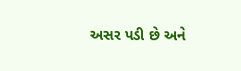અસર પડી છે અને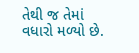તેથી જ તેમાં વધારો મળ્યો છે.